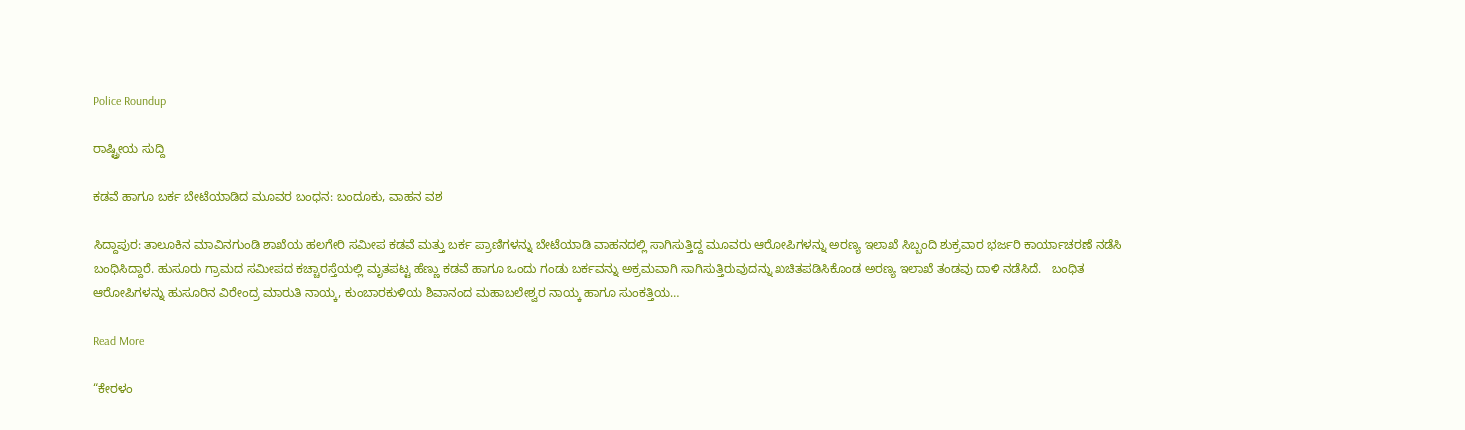Police Roundup

ರಾಷ್ಟ್ರೀಯ ಸುದ್ದಿ

ಕಡವೆ ಹಾಗೂ ಬರ್ಕ ಬೇಟೆಯಾಡಿದ ಮೂವರ ಬಂಧನ: ಬಂದೂಕು, ವಾಹನ ವಶ

ಸಿದ್ದಾಪುರ: ತಾಲೂಕಿನ ಮಾವಿನಗುಂಡಿ ಶಾಖೆಯ ಹಲಗೇರಿ ಸಮೀಪ ಕಡವೆ ಮತ್ತು ಬರ್ಕ ಪ್ರಾಣಿಗಳನ್ನು ಬೇಟೆಯಾಡಿ ವಾಹನದಲ್ಲಿ ಸಾಗಿಸುತ್ತಿದ್ದ ಮೂವರು ಆರೋಪಿಗಳನ್ನು ಅರಣ್ಯ ಇಲಾಖೆ ಸಿಬ್ಬಂದಿ ಶುಕ್ರವಾರ ಭರ್ಜರಿ ಕಾರ್ಯಾಚರಣೆ ನಡೆಸಿ ಬಂಧಿಸಿದ್ದಾರೆ. ಹುಸೂರು ಗ್ರಾಮದ ಸಮೀಪದ ಕಚ್ಚಾರಸ್ತೆಯಲ್ಲಿ ಮೃತಪಟ್ಟ ಹೆಣ್ಣು ಕಡವೆ ಹಾಗೂ ಒಂದು ಗಂಡು ಬರ್ಕವನ್ನು ಅಕ್ರಮವಾಗಿ ಸಾಗಿಸುತ್ತಿರುವುದನ್ನು ಖಚಿತಪಡಿಸಿಕೊಂಡ ಅರಣ್ಯ ಇಲಾಖೆ ತಂಡವು ದಾಳಿ ನಡೆಸಿದೆ.   ಬಂಧಿತ ಆರೋಪಿಗಳನ್ನು ಹುಸೂರಿನ ವಿರೇಂದ್ರ ಮಾರುತಿ ನಾಯ್ಕ, ಕುಂಬಾರಕುಳಿಯ ಶಿವಾನಂದ ಮಹಾಬಲೇಶ್ವರ ನಾಯ್ಕ ಹಾಗೂ ಸುಂಕತ್ತಿಯ…

Read More

“ಕೇರಳಂ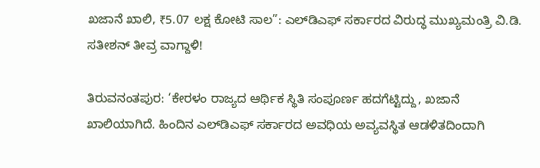ಖಜಾನೆ ಖಾಲಿ, ₹5.07 ಲಕ್ಷ ಕೋಟಿ ಸಾಲ”: ಎಲ್‌ಡಿಎಫ್ ಸರ್ಕಾರದ ವಿರುದ್ಧ ಮುಖ್ಯಮಂತ್ರಿ ವಿ.ಡಿ. ಸತೀಶನ್ ತೀವ್ರ ವಾಗ್ದಾಳಿ!

ತಿರುವನಂತಪುರ: ‘ಕೇರಳಂ ರಾಜ್ಯದ ಆರ್ಥಿಕ ಸ್ಥಿತಿ ಸಂಪೂರ್ಣ ಹದಗೆಟ್ಟಿದ್ದು, ಖಜಾನೆ ಖಾಲಿಯಾಗಿದೆ. ಹಿಂದಿನ ಎಲ್‌ಡಿಎಫ್ ಸರ್ಕಾರದ ಅವಧಿಯ ಅವ್ಯವಸ್ಥಿತ ಆಡಳಿತದಿಂದಾಗಿ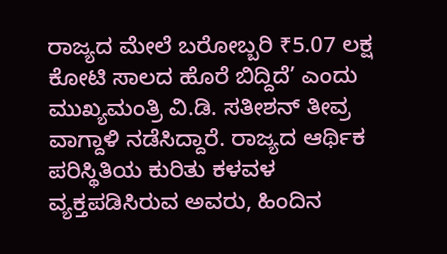ರಾಜ್ಯದ ಮೇಲೆ ಬರೋಬ್ಬರಿ ₹5.07 ಲಕ್ಷ ಕೋಟಿ ಸಾಲದ ಹೊರೆ ಬಿದ್ದಿದೆ’ ಎಂದು ಮುಖ್ಯಮಂತ್ರಿ ವಿ.ಡಿ. ಸತೀಶನ್ ತೀವ್ರ ವಾಗ್ದಾಳಿ ನಡೆಸಿದ್ದಾರೆ. ರಾಜ್ಯದ ಆರ್ಥಿಕ ಪರಿಸ್ಥಿತಿಯ ಕುರಿತು ಕಳವಳ ವ್ಯಕ್ತಪಡಿಸಿರುವ ಅವರು, ಹಿಂದಿನ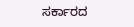ಸರ್ಕಾರದ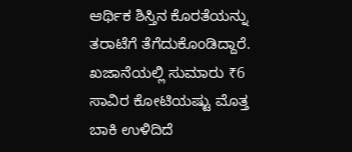ಆರ್ಥಿಕ ಶಿಸ್ತಿನ ಕೊರತೆಯನ್ನು ತರಾಟೆಗೆ ತೆಗೆದುಕೊಂಡಿದ್ದಾರೆ.   ಖಜಾನೆಯಲ್ಲಿ ಸುಮಾರು ₹6 ಸಾವಿರ ಕೋಟಿಯಷ್ಟು ಮೊತ್ತ ಬಾಕಿ ಉಳಿದಿದೆ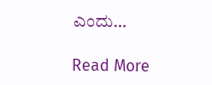ಎಂದು…

Read More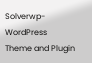Solverwp- WordPress Theme and Plugin